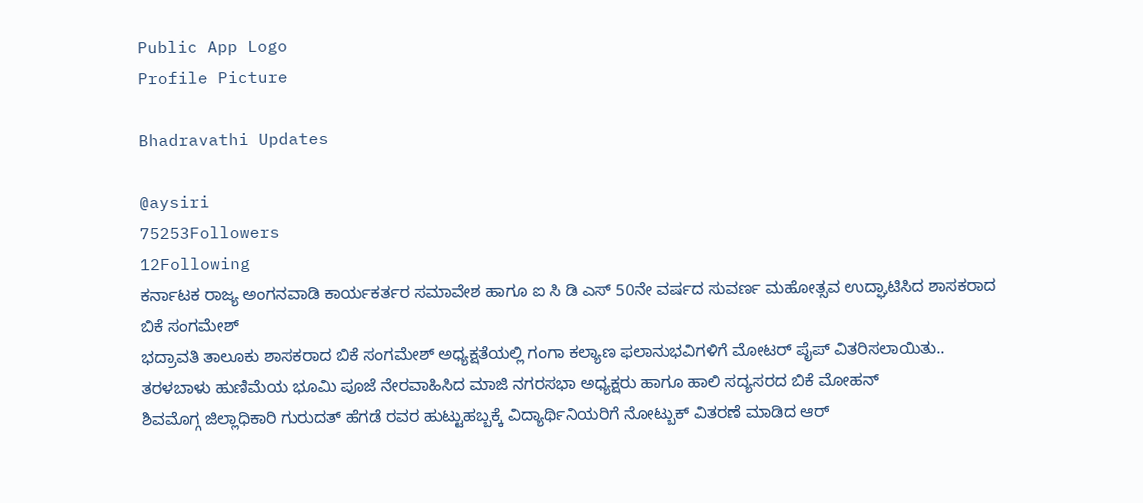Public App Logo
Profile Picture

Bhadravathi Updates

@aysiri
75253Followers
12Following
ಕರ್ನಾಟಕ ರಾಜ್ಯ ಅಂಗನವಾಡಿ ಕಾರ್ಯಕರ್ತರ ಸಮಾವೇಶ ಹಾಗೂ ಐ ಸಿ ಡಿ ಎಸ್ 50ನೇ ವರ್ಷದ ಸುವರ್ಣ ಮಹೋತ್ಸವ ಉದ್ಘಾಟಿಸಿದ ಶಾಸಕರಾದ ಬಿಕೆ ಸಂಗಮೇಶ್
ಭದ್ರಾವತಿ ತಾಲೂಕು ಶಾಸಕರಾದ ಬಿಕೆ ಸಂಗಮೇಶ್ ಅಧ್ಯಕ್ಷತೆಯಲ್ಲಿ ಗಂಗಾ ಕಲ್ಯಾಣ ಫಲಾನುಭವಿಗಳಿಗೆ ಮೋಟರ್ ಪೈಪ್ ವಿತರಿಸಲಾಯಿತು..
ತರಳಬಾಳು ಹುಣಿಮೆಯ ಭೂಮಿ ಪೂಜೆ ನೇರವಾಹಿಸಿದ ಮಾಜಿ ನಗರಸಭಾ ಅಧ್ಯಕ್ಷರು ಹಾಗೂ ಹಾಲಿ ಸದ್ಯಸರದ ಬಿಕೆ ಮೋಹನ್
ಶಿವಮೊಗ್ಗ ಜಿಲ್ಲಾಧಿಕಾರಿ ಗುರುದತ್ ಹೆಗಡೆ ರವರ ಹುಟ್ಟುಹಬ್ಬಕ್ಕೆ ವಿದ್ಯಾರ್ಥಿನಿಯರಿಗೆ ನೋಟ್ಬುಕ್ ವಿತರಣೆ ಮಾಡಿದ ಆರ್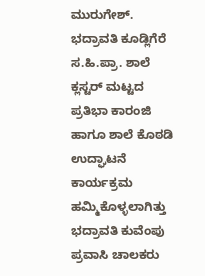ಮುರುಗೇಶ್.
ಭದ್ರಾವತಿ ಕೂಡ್ಲಿಗೆರೆ ಸ.ಹಿ.ಪ್ರಾ. ಶಾಲೆ ಕ್ಲಸ್ಟರ್ ಮಟ್ಟದ ಪ್ರತಿಭಾ ಕಾರಂಜಿ ಹಾಗೂ ಶಾಲೆ ಕೊಠಡಿ ಉದ್ಘಾಟನೆ ಕಾರ್ಯಕ್ರಮ ಹಮ್ಮಿಕೊಳ್ಳಲಾಗಿತ್ತು
ಭದ್ರಾವತಿ ಕುವೆಂಪು ಪ್ರವಾಸಿ ಚಾಲಕರು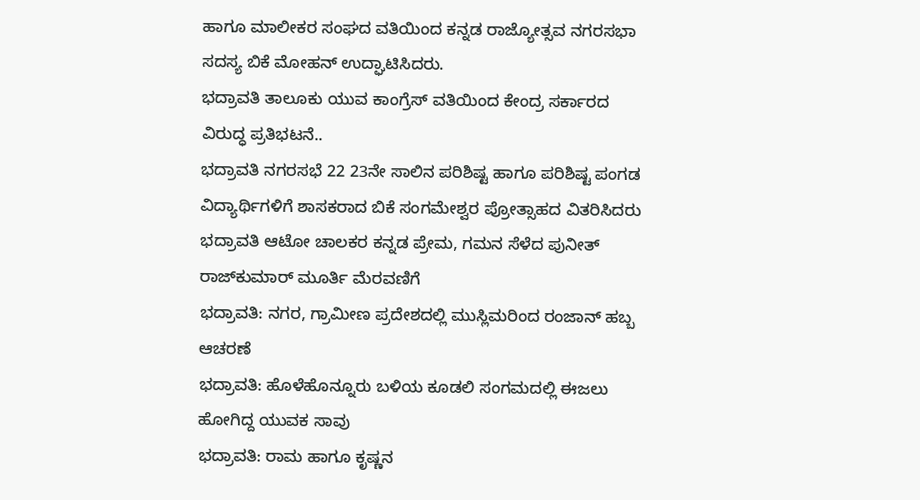ಹಾಗೂ ಮಾಲೀಕರ ಸಂಘದ ವತಿಯಿಂದ ಕನ್ನಡ ರಾಜ್ಯೋತ್ಸವ ನಗರಸಭಾ ಸದಸ್ಯ ಬಿಕೆ ಮೋಹನ್ ಉದ್ಘಾಟಿಸಿದರು.
ಭದ್ರಾವತಿ ತಾಲೂಕು ಯುವ ಕಾಂಗ್ರೆಸ್ ವತಿಯಿಂದ ಕೇಂದ್ರ ಸರ್ಕಾರದ ವಿರುದ್ಧ ಪ್ರತಿಭಟನೆ..
ಭದ್ರಾವತಿ ನಗರಸಭೆ 22 23ನೇ ಸಾಲಿನ ಪರಿಶಿಷ್ಟ ಹಾಗೂ ಪರಿಶಿಷ್ಟ ಪಂಗಡ ವಿದ್ಯಾರ್ಥಿಗಳಿಗೆ ಶಾಸಕರಾದ ಬಿಕೆ ಸಂಗಮೇಶ್ವರ ಪ್ರೋತ್ಸಾಹದ ವಿತರಿಸಿದರು
ಭದ್ರಾವತಿ ಆಟೋ ಚಾಲಕರ ಕನ್ನಡ ಪ್ರೇಮ, ಗಮನ ಸೆಳೆದ ಪುನೀತ್ ರಾಜ್‍ಕುಮಾರ್ ಮೂರ್ತಿ ಮೆರವಣಿಗೆ
ಭದ್ರಾವತಿ: ನಗರ, ಗ್ರಾಮೀಣ ಪ್ರದೇಶದಲ್ಲಿ ಮುಸ್ಲಿಮರಿಂದ ರಂಜಾನ್ ಹಬ್ಬ ಆಚರಣೆ
ಭದ್ರಾವತಿ: ಹೊಳೆಹೊನ್ನೂರು ಬಳಿಯ ಕೂಡಲಿ ಸಂಗಮದಲ್ಲಿ ಈಜಲು ಹೋಗಿದ್ದ ಯುವಕ ಸಾವು
ಭದ್ರಾವತಿ: ರಾಮ ಹಾಗೂ ಕೃಷ್ಣನ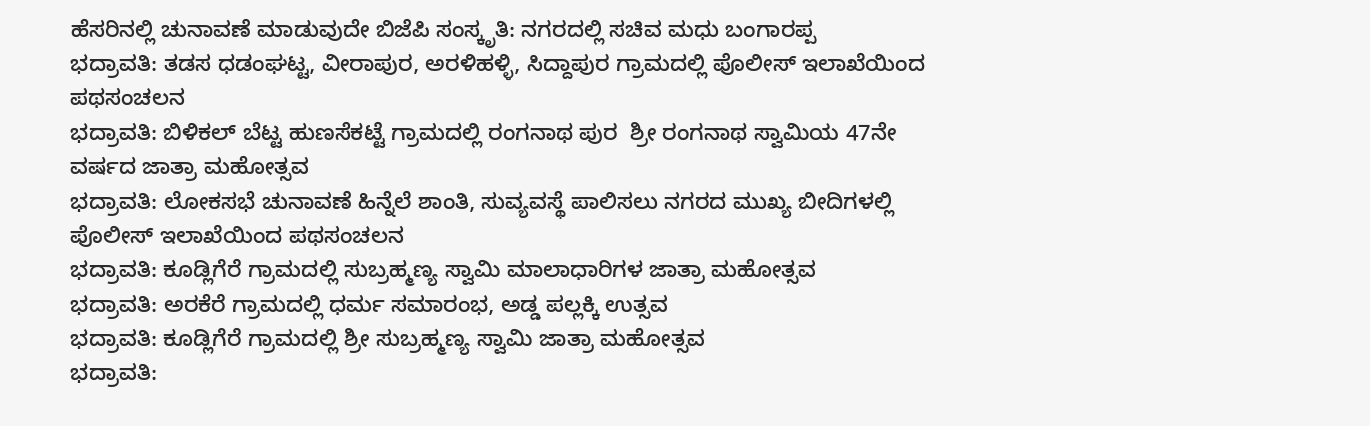ಹೆಸರಿನಲ್ಲಿ ಚುನಾವಣೆ ಮಾಡುವುದೇ ಬಿಜೆಪಿ ಸಂಸ್ಕೃತಿ: ನಗರದಲ್ಲಿ ಸಚಿವ ಮಧು ಬಂಗಾರಪ್ಪ
ಭದ್ರಾವತಿ: ತಡಸ ಧಡಂಘಟ್ಟ, ವೀರಾಪುರ, ಅರಳಿಹಳ್ಳಿ, ಸಿದ್ದಾಪುರ ಗ್ರಾಮದಲ್ಲಿ ಪೊಲೀಸ್ ಇಲಾಖೆಯಿಂದ ಪಥಸಂಚಲನ
ಭದ್ರಾವತಿ: ಬಿಳಿಕಲ್ ಬೆಟ್ಟ ಹುಣಸೆಕಟ್ಟೆ ಗ್ರಾಮದಲ್ಲಿ ರಂಗನಾಥ ಪುರ  ಶ್ರೀ ರಂಗನಾಥ ಸ್ವಾಮಿಯ 47ನೇ ವರ್ಷದ ಜಾತ್ರಾ ಮಹೋತ್ಸವ
ಭದ್ರಾವತಿ: ಲೋಕಸಭೆ ಚುನಾವಣೆ ಹಿನ್ನೆಲೆ ಶಾಂತಿ, ಸುವ್ಯವಸ್ಥೆ ಪಾಲಿಸಲು ನಗರದ ಮುಖ್ಯ ಬೀದಿಗಳಲ್ಲಿ ಪೊಲೀಸ್ ಇಲಾಖೆಯಿಂದ ಪಥಸಂಚಲನ
ಭದ್ರಾವತಿ: ಕೂಡ್ಲಿಗೆರೆ ಗ್ರಾಮದಲ್ಲಿ ಸುಬ್ರಹ್ಮಣ್ಯ ಸ್ವಾಮಿ ಮಾಲಾಧಾರಿಗಳ ಜಾತ್ರಾ ಮಹೋತ್ಸವ
ಭದ್ರಾವತಿ: ಅರಕೆರೆ ಗ್ರಾಮದಲ್ಲಿ ಧರ್ಮ ಸಮಾರಂಭ, ಅಡ್ಡ ಪಲ್ಲಕ್ಕಿ ಉತ್ಸವ
ಭದ್ರಾವತಿ: ಕೂಡ್ಲಿಗೆರೆ ಗ್ರಾಮದಲ್ಲಿ ಶ್ರೀ ಸುಬ್ರಹ್ಮಣ್ಯ ಸ್ವಾಮಿ ಜಾತ್ರಾ ಮಹೋತ್ಸವ
ಭದ್ರಾವತಿ: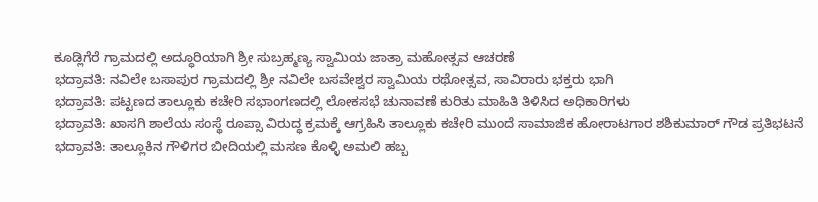ಕೂಡ್ಲಿಗೆರೆ ಗ್ರಾಮದಲ್ಲಿ ಅದ್ಧೂರಿಯಾಗಿ ಶ್ರೀ ಸುಬ್ರಹ್ಮಣ್ಯ ಸ್ವಾಮಿಯ ಜಾತ್ರಾ ಮಹೋತ್ಸವ ಆಚರಣೆ
ಭದ್ರಾವತಿ: ನವಿಲೇ ಬಸಾಪುರ ಗ್ರಾಮದಲ್ಲಿ ಶ್ರೀ ನವಿಲೇ ಬಸವೇಶ್ವರ ಸ್ವಾಮಿಯ ರಥೋತ್ಸವ, ಸಾವಿರಾರು ಭಕ್ತರು ಭಾಗಿ
ಭದ್ರಾವತಿ: ಪಟ್ಟಣದ ತಾಲ್ಲೂಕು ಕಚೇರಿ ಸಭಾಂಗಣದಲ್ಲಿ ಲೋಕಸಭೆ ಚುನಾವಣೆ ಕುರಿತು ಮಾಹಿತಿ ತಿಳಿಸಿದ ಅಧಿಕಾರಿಗಳು
ಭದ್ರಾವತಿ: ಖಾಸಗಿ ಶಾಲೆಯ ಸಂಸ್ಥೆ ರೂಪ್ಸಾ ವಿರುದ್ಧ ಕ್ರಮಕ್ಕೆ ಆಗ್ರಹಿಸಿ ತಾಲ್ಲೂಕು ಕಚೇರಿ ಮುಂದೆ ಸಾಮಾಜಿಕ ಹೋರಾಟಗಾರ ಶಶಿಕುಮಾರ್ ಗೌಡ ಪ್ರತಿಭಟನೆ
ಭದ್ರಾವತಿ: ತಾಲ್ಲೂಕಿನ ಗೌಳಿಗರ ಬೀದಿಯಲ್ಲಿ ಮಸಣ ಕೊಳ್ಳಿ ಅಮಲಿ ಹಬ್ಬ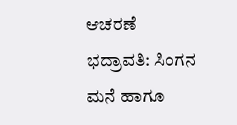ಆಚರಣೆ
ಭದ್ರಾವತಿ: ಸಿಂಗನ ಮನೆ ಹಾಗೂ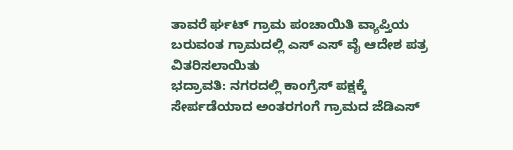ತಾವರೆ ರ್ಘಟ್ ಗ್ರಾಮ ಪಂಚಾಯಿತಿ ವ್ಯಾಪ್ತಿಯ ಬರುವಂತ ಗ್ರಾಮದಲ್ಲಿ ಎಸ್ ಎಸ್ ವೈ ಆದೇಶ ಪತ್ರ ವಿತರಿಸಲಾಯಿತು
ಭದ್ರಾವತಿ: ನಗರದಲ್ಲಿ ಕಾಂಗ್ರೆಸ್ ಪಕ್ಷಕ್ಕೆ ಸೇರ್ಪಡೆಯಾದ ಅಂತರಗಂಗೆ ಗ್ರಾಮದ ಜೆಡಿಎಸ್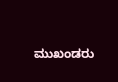ಮುಖಂಡರು